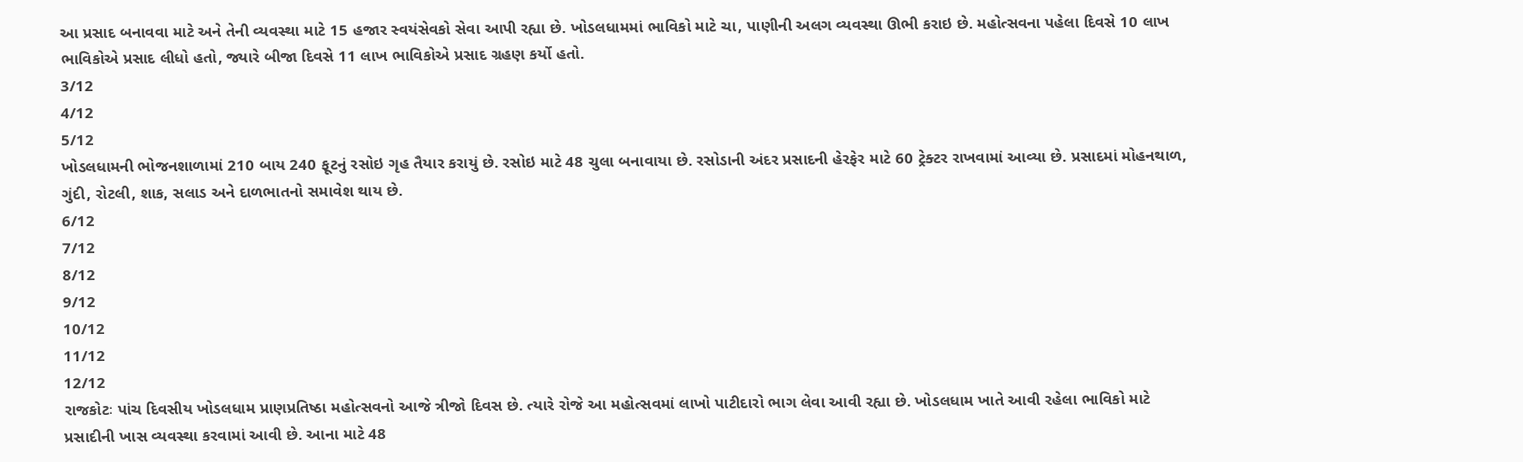આ પ્રસાદ બનાવવા માટે અને તેની વ્યવસ્થા માટે 15 હજાર સ્વયંસેવકો સેવા આપી રહ્યા છે. ખોડલધામમાં ભાવિકો માટે ચા, પાણીની અલગ વ્યવસ્થા ઊભી કરાઇ છે. મહોત્સવના પહેલા દિવસે 10 લાખ ભાવિકોએ પ્રસાદ લીધો હતો, જ્યારે બીજા દિવસે 11 લાખ ભાવિકોએ પ્રસાદ ગ્રહણ કર્યો હતો.
3/12
4/12
5/12
ખોડલધામની ભોજનશાળામાં 210 બાય 240 ફૂટનું રસોઇ ગૃહ તૈયાર કરાયું છે. રસોઇ માટે 48 ચુલા બનાવાયા છે. રસોડાની અંદર પ્રસાદની હેરફેર માટે 60 ટ્રેક્ટર રાખવામાં આવ્યા છે. પ્રસાદમાં મોહનથાળ, ગુંદી, રોટલી, શાક, સલાડ અને દાળભાતનો સમાવેશ થાય છે.
6/12
7/12
8/12
9/12
10/12
11/12
12/12
રાજકોટઃ પાંચ દિવસીય ખોડલધામ પ્રાણપ્રતિષ્ઠા મહોત્સવનો આજે ત્રીજો દિવસ છે. ત્યારે રોજે આ મહોત્સવમાં લાખો પાટીદારો ભાગ લેવા આવી રહ્યા છે. ખોડલધામ ખાતે આવી રહેલા ભાવિકો માટે પ્રસાદીની ખાસ વ્યવસ્થા કરવામાં આવી છે. આના માટે 48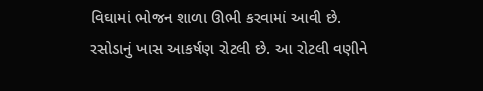વિઘામાં ભોજન શાળા ઊભી કરવામાં આવી છે. રસોડાનું ખાસ આકર્ષણ રોટલી છે. આ રોટલી વણીને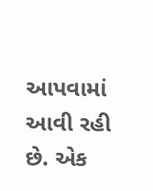આપવામાં આવી રહી છે. એક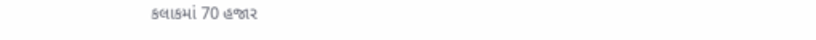કલાકમાં 70 હજાર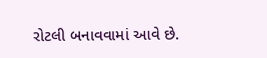રોટલી બનાવવામાં આવે છે.